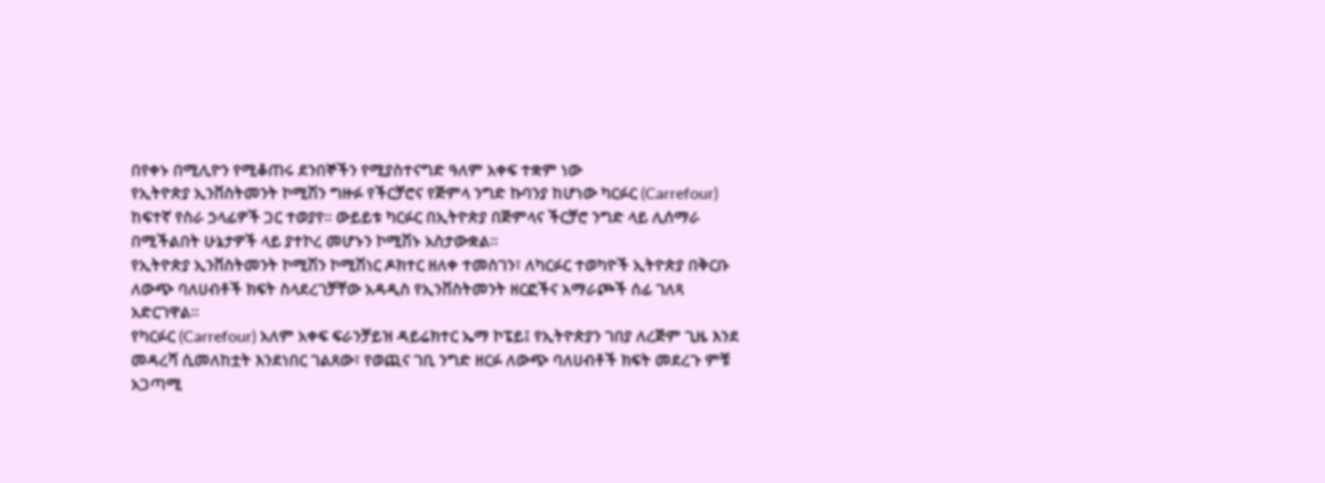በየቀኑ በሚሊዮን የሚቆጠሩ ደንበኞችን የሚያስተናግድ ዓለም አቀፍ ተቋም ነው
የኢትዮጵያ ኢንቨስትመንት ኮሚሽን ግዙፉ የችርቻሮና የጅምላ ንግድ ኩባንያ ከሆነው ካርፉር (Carrefour) ከፍተኛ የስራ ኃላፊዎች ጋር ተወያየ። ውይይቱ ካርፉር በኢትዮጵያ በጅምላና ችርቻሮ ንግድ ላይ ሊሰማራ በሚችልበት ሁኔታዎች ላይ ያተኮረ መሆኑን ኮሚሽኑ አስታውቋል።
የኢትዮጵያ ኢንቨስትመንት ኮሚሽን ኮሚሽነር ዶክተር ዘለቀ ተመስገን፣ ለካርፉር ተወካዮች ኢትዮጵያ በቅርቡ ለውጭ ባለሀብቶች ክፍት ስላደረገቻቸው አዳዲስ የኢንቨስትመንት ዘርፎችና አማራጮች ሰፊ ገለጻ አድርገዋል።
የካርፉር (Carrefour) አለም አቀፍ ፍራንቻይዝ ዳይሬክተር ኤማ ኮፔይ፤ የኢትዮጵያን ገበያ ለረጅም ጊዜ እንደ መዳረሻ ሲመለከቷት እንደነበር ገልጸው፣ የወጪና ገቢ ንግድ ዘርፉ ለውጭ ባለሀብቶች ክፍት መደረጉ ምቹ አጋጣሚ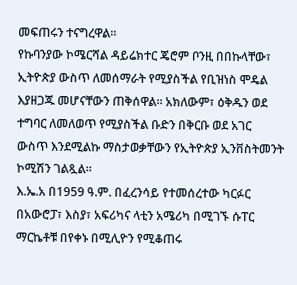መፍጠሩን ተናግረዋል።
የኩባንያው ኮሜርሻል ዳይሬክተር ጄሮም ቦንዚ በበኩላቸው፣ ኢትዮጵያ ውስጥ ለመሰማራት የሚያስችል የቢዝነስ ሞዴል እያዘጋጁ መሆናቸውን ጠቅሰዋል። አክለውም፣ ዕቅዱን ወደ ተግባር ለመለወጥ የሚያስችል ቡድን በቅርቡ ወደ አገር ውስጥ እንደሚልኩ ማስታወቃቸውን የኢትዮጵያ ኢንቨስትመንት ኮሚሽን ገልጿል።
እ.ኤ.አ በ1959 ዓ.ም. በፈረንሳይ የተመሰረተው ካርፉር በአውሮፓ፣ እስያ፣ አፍሪካና ላቲን አሜሪካ በሚገኙ ሱፐር ማርኬቶቹ በየቀኑ በሚሊዮን የሚቆጠሩ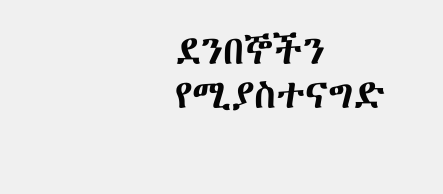ደንበኞችን የሚያስተናግድ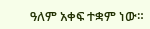ዓለም አቀፍ ተቋም ነው።